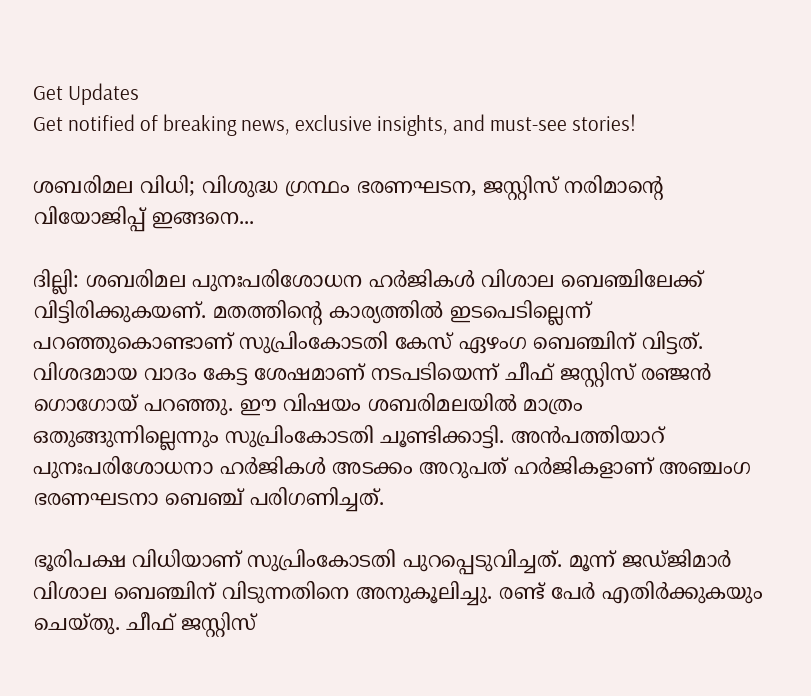Get Updates
Get notified of breaking news, exclusive insights, and must-see stories!

ശബരിമല വിധി; വിശുദ്ധ ഗ്രന്ഥം ഭരണഘടന, ജസ്റ്റിസ് നരിമാന്റെ വിയോജിപ്പ് ഇങ്ങനെ...

ദില്ലി: ശബരിമല പുനഃപരിശോധന ഹര്‍ജികള്‍ വിശാല ബെഞ്ചിലേക്ക് വിട്ടിരിക്കുകയണ്. മതത്തിന്റെ കാര്യത്തിൽ ഇടപെടില്ലെന്ന് പറഞ്ഞുകൊണ്ടാണ് സുപ്രിംകോടതി കേസ് ഏഴംഗ ബെഞ്ചിന് വിട്ടത്. വിശദമായ വാദം കേട്ട ശേഷമാണ് നടപടിയെന്ന് ചീഫ് ജസ്റ്റിസ് രഞ്ജൻ ഗൊഗോയ് പറഞ്ഞു. ഈ വിഷയം ശബരിമലയിൽ മാത്രം ഒതുങ്ങുന്നില്ലെന്നും സുപ്രിംകോടതി ചൂണ്ടിക്കാട്ടി. അൻപത്തിയാറ് പുനഃപരിശോധനാ ഹർജികൾ അടക്കം അറുപത് ഹർജികളാണ് അഞ്ചംഗ ഭരണഘടനാ ബെഞ്ച് പരിഗണിച്ചത്.

ഭൂരിപക്ഷ വിധിയാണ് സുപ്രിംകോടതി പുറപ്പെടുവിച്ചത്. മൂന്ന് ജഡ്ജിമാർ വിശാല ബെഞ്ചിന് വിടുന്നതിനെ അനുകൂലിച്ചു. രണ്ട് പേർ എതിർക്കുകയും ചെയ്തു. ചീഫ് ജസ്റ്റിസ്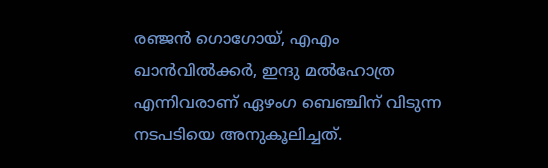രഞ്ജൻ ഗൊഗോയ്, എഎം ഖാൻവിൽക്കർ, ഇന്ദു മൽഹോത്ര എന്നിവരാണ് ഏഴംഗ ബെഞ്ചിന് വിടുന്ന നടപടിയെ അനുകൂലിച്ചത്.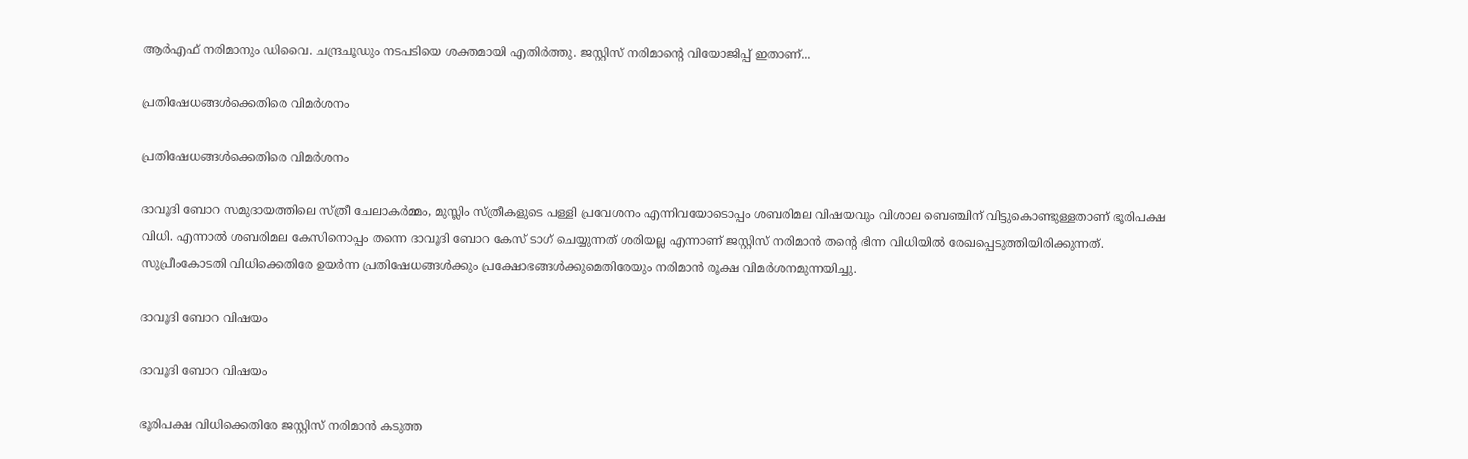ആർഎഫ് നരിമാനും ഡിവൈ. ചന്ദ്രചൂഡും നടപടിയെ ശക്തമായി എതിർത്തു. ജസ്റ്റിസ് നരിമാന്‍റെ വിയോജിപ്പ് ഇതാണ്...

പ്രതിഷേധങ്ങൾക്കെതിരെ വിമർശനം

പ്രതിഷേധങ്ങൾക്കെതിരെ വിമർശനം

ദാവൂദി ബോറ സമുദായത്തിലെ സ്ത്രീ ചേലാകര്‍മ്മം, മുസ്ലിം സ്ത്രീകളുടെ പള്ളി പ്രവേശനം എന്നിവയോടൊപ്പം ശബരിമല വിഷയവും വിശാല ബെഞ്ചിന് വിട്ടുകൊണ്ടുള്ളതാണ് ഭൂരിപക്ഷ വിധി. എന്നാൽ ശബരിമല കേസിനൊപ്പം തന്നെ ദാവൂദി ബോറ കേസ് ടാഗ് ചെയ്യുന്നത് ശരിയല്ല എന്നാണ് ജസ്റ്റിസ് നരിമാന്‍ തന്റെ ഭിന്ന വിധിയിൽ രേഖപ്പെടുത്തിയിരിക്കുന്നത്. സുപ്രീംകോടതി വിധിക്കെതിരേ ഉയര്‍ന്ന പ്രതിഷേധങ്ങള്‍ക്കും പ്രക്ഷോഭങ്ങള്‍ക്കുമെതിരേയും നരിമാന്‍ രൂക്ഷ വിമര്‍ശനമുന്നയിച്ചു.

ദാവൂദി ബോറ വിഷയം

ദാവൂദി ബോറ വിഷയം

ഭൂരിപക്ഷ വിധിക്കെതിരേ ജസ്റ്റിസ് നരിമാന്‍ കടുത്ത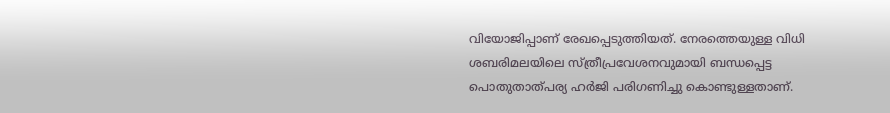വിയോജിപ്പാണ് രേഖപ്പെടുത്തിയത്. നേരത്തെയുള്ള വിധി ശബരിമലയിലെ സ്ത്രീപ്രവേശനവുമായി ബന്ധപ്പെട്ട പൊതുതാത്പര്യ ഹര്‍ജി പരിഗണിച്ചു കൊണ്ടുള്ളതാണ്.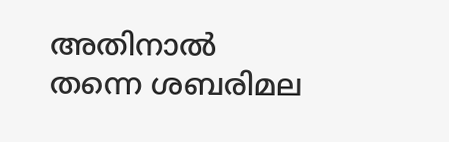അതിനാല്‍ തന്നെ ശബരിമല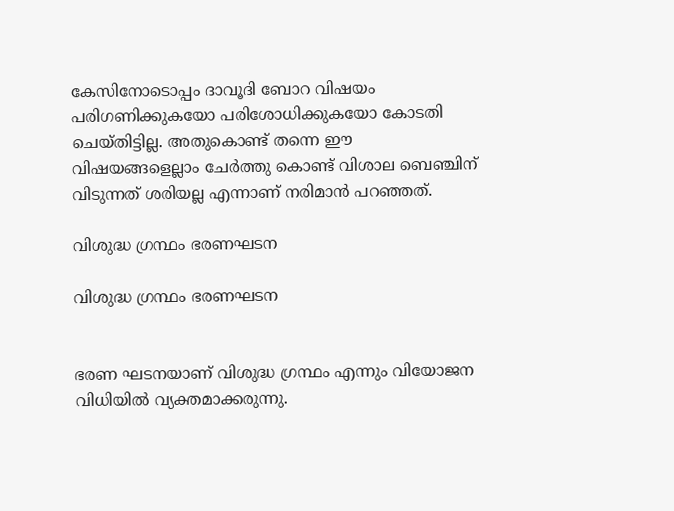കേസിനോടൊപ്പം ദാവൂദി ബോറ വിഷയം പരിഗണിക്കുകയോ പരിശോധിക്കുകയോ കോടതി ചെയ്തിട്ടില്ല. അതുകൊണ്ട് തന്നെ ഈ വിഷയങ്ങളെല്ലാം ചേര്‍ത്തു കൊണ്ട് വിശാല ബെഞ്ചിന് വിടുന്നത് ശരിയല്ല എന്നാണ് നരിമാന്‍ പറഞ്ഞത്.

വിശുദ്ധ ഗ്രന്ഥം ഭരണഘടന

വിശുദ്ധ ഗ്രന്ഥം ഭരണഘടന


ഭരണ ഘടനയാണ് വിശുദ്ധ ഗ്രന്ഥം എന്നും വിയോജന വിധിയിൽ വ്യക്തമാക്കരുന്നു.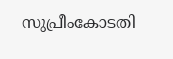സുപ്രീംകോടതി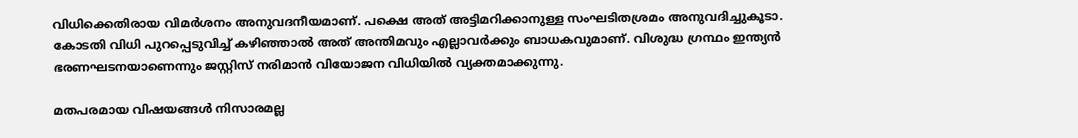വിധിക്കെതിരായ വിമർശനം അനുവദനീയമാണ്. പക്ഷെ അത് അട്ടിമറിക്കാനുള്ള സംഘടിതശ്രമം അനുവദിച്ചുകൂടാ. കോടതി വിധി പുറപ്പെടുവിച്ച് കഴിഞ്ഞാൽ അത് അന്തിമവും എല്ലാവർക്കും ബാധകവുമാണ്. വിശുദ്ധ ഗ്രന്ഥം ഇന്ത്യൻ ഭരണഘടനയാണെന്നും ജസ്റ്റിസ് നരിമാൻ വിയോജന വിധിയിൽ വ്യക്തമാക്കുന്നു.

മതപരമായ വിഷയങ്ങൾ നിസാരമല്ല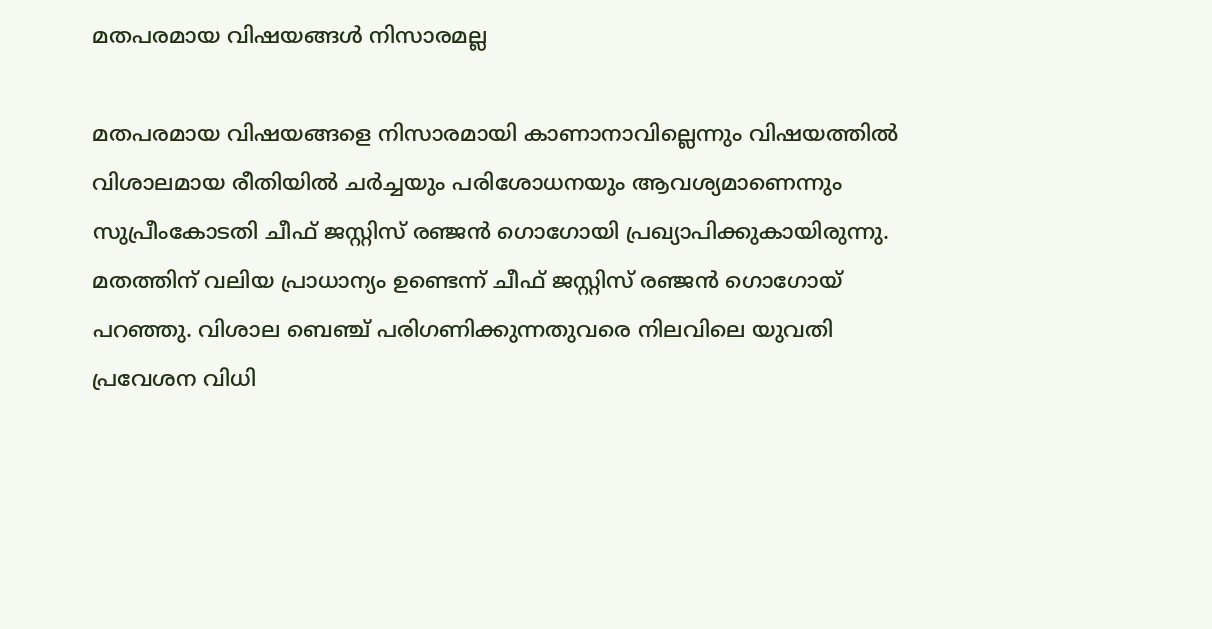മതപരമായ വിഷയങ്ങൾ നിസാരമല്ല

മതപരമായ വിഷയങ്ങളെ നിസാരമായി കാണാനാവില്ലെന്നും വിഷയത്തില്‍ വിശാലമായ രീതിയില്‍ ചര്‍ച്ചയും പരിശോധനയും ആവശ്യമാണെന്നും സുപ്രീംകോടതി ചീഫ് ജസ്റ്റിസ് രഞ്ജന്‍ ഗൊഗോയി പ്രഖ്യാപിക്കുകായിരുന്നു. മതത്തിന് വലിയ പ്രാധാന്യം ഉണ്ടെന്ന് ചീഫ് ജസ്റ്റിസ് രഞ്ജൻ ഗൊഗോയ് പറഞ്ഞു. വിശാല ബെഞ്ച് പരിഗണിക്കുന്നതുവരെ നിലവിലെ യുവതി പ്രവേശന വിധി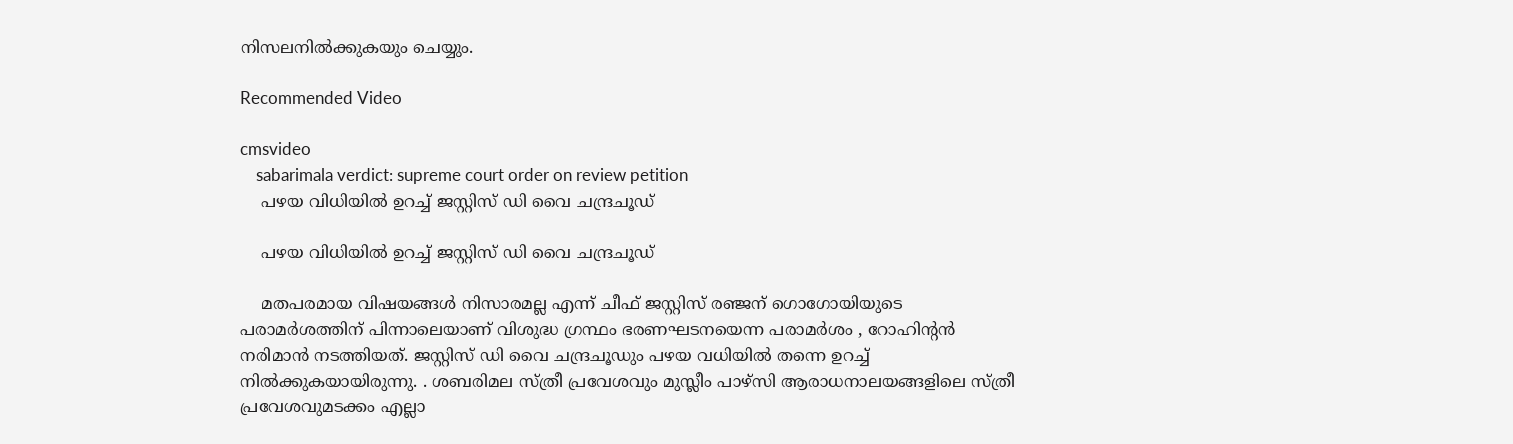നിസലനിൽക്കുകയും ചെയ്യും.

Recommended Video

cmsvideo
    sabarimala verdict: supreme court order on review petition
    പഴയ വിധിയിൽ ഉറച്ച് ജസ്റ്റിസ് ഡി വൈ ചന്ദ്രചൂഡ്

    പഴയ വിധിയിൽ ഉറച്ച് ജസ്റ്റിസ് ഡി വൈ ചന്ദ്രചൂഡ്

    മതപരമായ വിഷയങ്ങൾ നിസാരമല്ല എന്ന് ചീഫ് ജസ്റ്റിസ് രഞ്ജന്‌ ഗൊഗോയിയുടെ പരാമർശത്തിന് പിന്നാലെയാണ് വിശുദ്ധ ഗ്രന്ഥം ഭരണഘടനയെന്ന പരാമർശം , റോഹിന്‍റൻ നരിമാന്‍ നടത്തിയത്. ജസ്റ്റിസ് ഡി വൈ ചന്ദ്രചൂഡും പഴയ വധിയിൽ തന്നെ ഉറച്ച് നിൽക്കുകയായിരുന്നു. . ശബരിമല സ്ത്രീ പ്രവേശവും മുസ്ലീം പാഴ്സി ആരാധനാലയങ്ങളിലെ സ്ത്രീ പ്രവേശവുമടക്കം എല്ലാ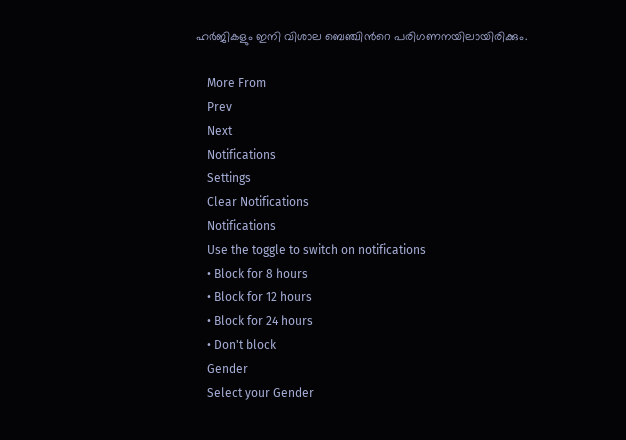ഹര്‍ജികളും ഇനി വിശാല ബെഞ്ചിന്‍റെ പരിഗണനയിലായിരിക്കും.

    More From
    Prev
    Next
    Notifications
    Settings
    Clear Notifications
    Notifications
    Use the toggle to switch on notifications
    • Block for 8 hours
    • Block for 12 hours
    • Block for 24 hours
    • Don't block
    Gender
    Select your Gender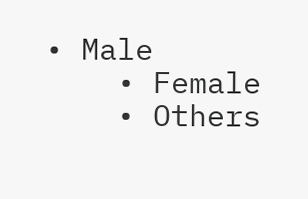• Male
    • Female
    • Others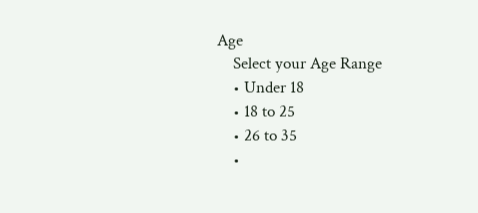Age
    Select your Age Range
    • Under 18
    • 18 to 25
    • 26 to 35
    •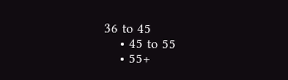36 to 45
    • 45 to 55
    • 55+